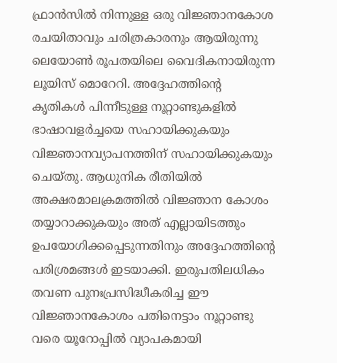ഫ്രാൻസിൽ നിന്നുള്ള ഒരു വിജ്ഞാനകോശ രചയിതാവും ചരിത്രകാരനും ആയിരുന്നു ലെയോൺ രൂപതയിലെ വൈദികനായിരുന്ന ലൂയിസ് മൊറേറി. അദ്ദേഹത്തിന്റെ കൃതികൾ പിന്നീടുള്ള നൂറ്റാണ്ടുകളിൽ ഭാഷാവളർച്ചയെ സഹായിക്കുകയും വിജ്ഞാനവ്യാപനത്തിന് സഹായിക്കുകയും ചെയ്തു. ആധുനിക രീതിയിൽ അക്ഷരമാലക്രമത്തിൽ വിജ്ഞാന കോശം തയ്യാറാക്കുകയും അത് എല്ലായിടത്തും ഉപയോഗിക്കപ്പെടുന്നതിനും അദ്ദേഹത്തിന്റെ പരിശ്രമങ്ങൾ ഇടയാക്കി. ഇരുപതിലധികം തവണ പുനഃപ്രസിദ്ധീകരിച്ച ഈ വിജ്ഞാനകോശം പതിനെട്ടാം നൂറ്റാണ്ടു വരെ യൂറോപ്പിൽ വ്യാപകമായി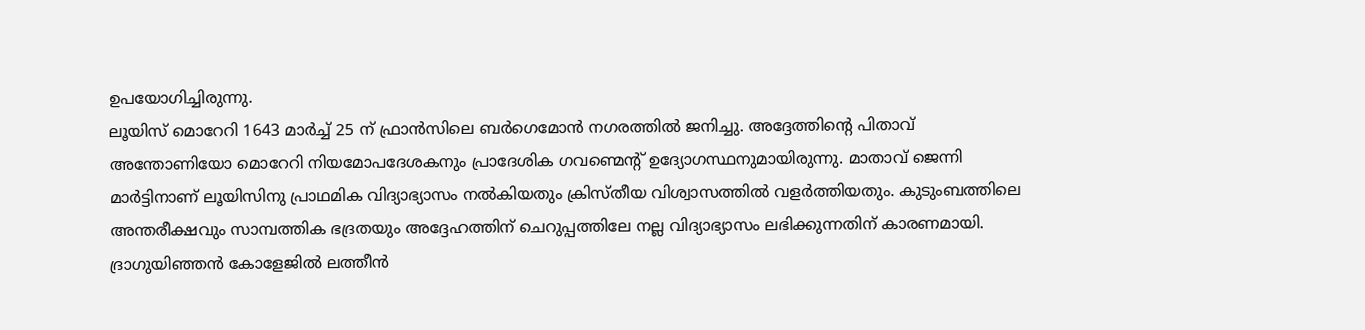ഉപയോഗിച്ചിരുന്നു.
ലൂയിസ് മൊറേറി 1643 മാർച്ച് 25 ന് ഫ്രാൻസിലെ ബർഗെമോൻ നഗരത്തിൽ ജനിച്ചു. അദ്ദേത്തിന്റെ പിതാവ് അന്തോണിയോ മൊറേറി നിയമോപദേശകനും പ്രാദേശിക ഗവണ്മെന്റ് ഉദ്യോഗസ്ഥനുമായിരുന്നു. മാതാവ് ജെന്നി മാർട്ടിനാണ് ലൂയിസിനു പ്രാഥമിക വിദ്യാഭ്യാസം നൽകിയതും ക്രിസ്തീയ വിശ്വാസത്തിൽ വളർത്തിയതും. കുടുംബത്തിലെ അന്തരീക്ഷവും സാമ്പത്തിക ഭദ്രതയും അദ്ദേഹത്തിന് ചെറുപ്പത്തിലേ നല്ല വിദ്യാഭ്യാസം ലഭിക്കുന്നതിന് കാരണമായി. ദ്രാഗുയിഞ്ഞൻ കോളേജിൽ ലത്തീൻ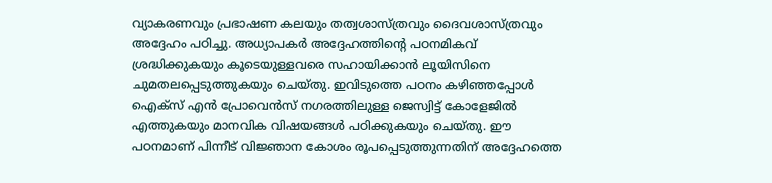വ്യാകരണവും പ്രഭാഷണ കലയും തത്വശാസ്ത്രവും ദൈവശാസ്ത്രവും അദ്ദേഹം പഠിച്ചു. അധ്യാപകർ അദ്ദേഹത്തിന്റെ പഠനമികവ് ശ്രദ്ധിക്കുകയും കൂടെയുള്ളവരെ സഹായിക്കാൻ ലൂയിസിനെ ചുമതലപ്പെടുത്തുകയും ചെയ്തു. ഇവിടുത്തെ പഠനം കഴിഞ്ഞപ്പോൾ ഐക്സ് എൻ പ്രോവെൻസ് നഗരത്തിലുള്ള ജെസ്വിട്ട് കോളേജിൽ എത്തുകയും മാനവിക വിഷയങ്ങൾ പഠിക്കുകയും ചെയ്തു. ഈ പഠനമാണ് പിന്നീട് വിജ്ഞാന കോശം രൂപപ്പെടുത്തുന്നതിന് അദ്ദേഹത്തെ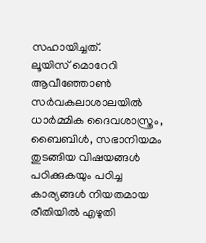സഹായിച്ചത്.
ലൂയിസ് മൊറേറി ആവീഞ്ഞോൺ സർവകലാശാലയിൽ ധാർമ്മിക ദൈവശാസ്ത്രം, ബൈബിൾ, സഭാനിയമം തുടങ്ങിയ വിഷയങ്ങൾ പഠിക്കുകയും പഠിച്ച കാര്യങ്ങൾ നിയതമായ രീതിയിൽ എഴുതി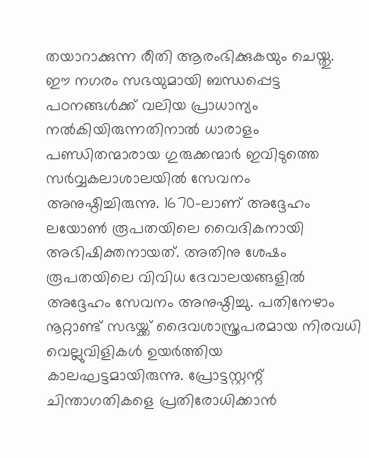തയാറാക്കുന്ന രീതി ആരംഭിക്കുകയും ചെയ്തു. ഈ നഗരം സഭയുമായി ബന്ധപ്പെട്ട പഠനങ്ങൾക്ക് വലിയ പ്രാധാന്യം നൽകിയിരുന്നതിനാൽ ധാരാളം പണ്ഡിതന്മാരായ ഗുരുക്കന്മാർ ഇവിടുത്തെ സർവ്വകലാശാലയിൽ സേവനം അനുഷ്ഠിച്ചിരുന്നു. 1670-ലാണ് അദ്ദേഹം ലയോൺ രൂപതയിലെ വൈദികനായി അഭിഷിക്തനായത്. അതിനു ശേഷം രൂപതയിലെ വിവിധ ദേവാലയങ്ങളിൽ അദ്ദേഹം സേവനം അനുഷ്ഠിച്ചു. പതിനേഴാം നൂറ്റാണ്ട് സഭയ്ക്ക് ദൈവശാസ്ത്രപരമായ നിരവധി വെല്ലുവിളികൾ ഉയർത്തിയ കാലഘട്ടമായിരുന്നു. പ്രോട്ടസ്റ്റന്റ് ചിന്താഗതികളെ പ്രതിരോധിക്കാൻ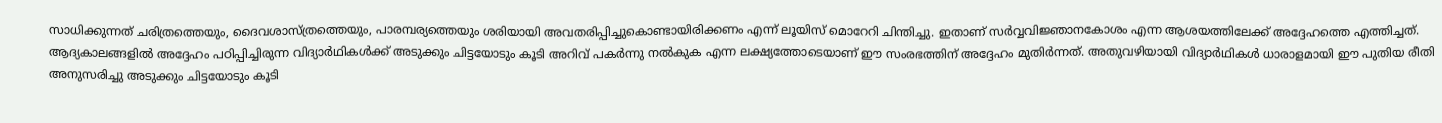സാധിക്കുന്നത് ചരിത്രത്തെയും, ദൈവശാസ്ത്രത്തെയും, പാരമ്പര്യത്തെയും ശരിയായി അവതരിപ്പിച്ചുകൊണ്ടായിരിക്കണം എന്ന് ലൂയിസ് മൊറേറി ചിന്തിച്ചു. ഇതാണ് സർവ്വവിജ്ഞാനകോശം എന്ന ആശയത്തിലേക്ക് അദ്ദേഹത്തെ എത്തിച്ചത്. ആദ്യകാലങ്ങളിൽ അദ്ദേഹം പഠിപ്പിച്ചിരുന്ന വിദ്യാർഥികൾക്ക് അടുക്കും ചിട്ടയോടും കൂടി അറിവ് പകർന്നു നൽകുക എന്ന ലക്ഷ്യത്തോടെയാണ് ഈ സംരഭത്തിന് അദ്ദേഹം മുതിർന്നത്. അതുവഴിയായി വിദ്യാർഥികൾ ധാരാളമായി ഈ പുതിയ രീതി അനുസരിച്ചു അടുക്കും ചിട്ടയോടും കൂടി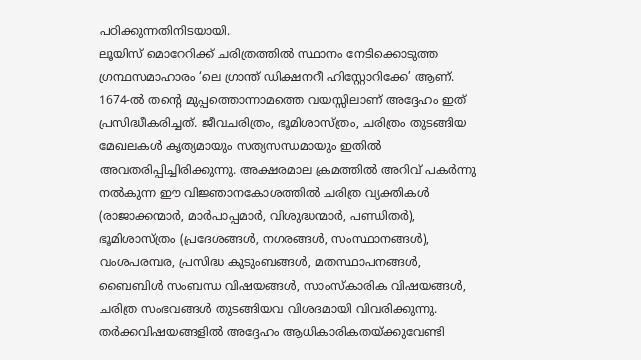പഠിക്കുന്നതിനിടയായി.
ലൂയിസ് മൊറേറിക്ക് ചരിത്രത്തിൽ സ്ഥാനം നേടിക്കൊടുത്ത ഗ്രന്ഥസമാഹാരം ‘ലെ ഗ്രാന്ത് ഡിക്ഷനറീ ഹിസ്റ്റോറിക്കേ’ ആണ്. 1674-ൽ തന്റെ മുപ്പത്തൊന്നാമത്തെ വയസ്സിലാണ് അദ്ദേഹം ഇത് പ്രസിദ്ധീകരിച്ചത്. ജീവചരിത്രം, ഭൂമിശാസ്ത്രം, ചരിത്രം തുടങ്ങിയ മേഖലകൾ കൃത്യമായും സത്യസന്ധമായും ഇതിൽ അവതരിപ്പിച്ചിരിക്കുന്നു. അക്ഷരമാല ക്രമത്തിൽ അറിവ് പകർന്നു നൽകുന്ന ഈ വിജ്ഞാനകോശത്തിൽ ചരിത്ര വ്യക്തികൾ (രാജാക്കന്മാർ, മാർപാപ്പമാർ, വിശുദ്ധന്മാർ, പണ്ഡിതർ), ഭൂമിശാസ്ത്രം (പ്രദേശങ്ങൾ, നഗരങ്ങൾ, സംസ്ഥാനങ്ങൾ), വംശപരമ്പര, പ്രസിദ്ധ കുടുംബങ്ങൾ, മതസ്ഥാപനങ്ങൾ, ബൈബിൾ സംബന്ധ വിഷയങ്ങൾ, സാംസ്കാരിക വിഷയങ്ങൾ, ചരിത്ര സംഭവങ്ങൾ തുടങ്ങിയവ വിശദമായി വിവരിക്കുന്നു. തർക്കവിഷയങ്ങളിൽ അദ്ദേഹം ആധികാരികതയ്ക്കുവേണ്ടി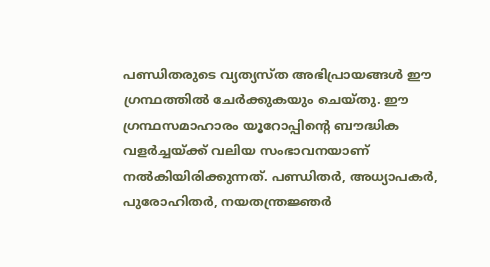പണ്ഡിതരുടെ വ്യത്യസ്ത അഭിപ്രായങ്ങൾ ഈ ഗ്രന്ഥത്തിൽ ചേർക്കുകയും ചെയ്തു. ഈ ഗ്രന്ഥസമാഹാരം യൂറോപ്പിന്റെ ബൗദ്ധിക വളർച്ചയ്ക്ക് വലിയ സംഭാവനയാണ് നൽകിയിരിക്കുന്നത്. പണ്ഡിതർ, അധ്യാപകർ, പുരോഹിതർ, നയതന്ത്രജ്ഞർ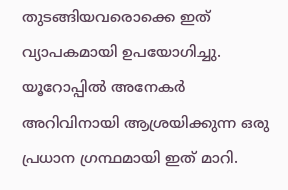തുടങ്ങിയവരൊക്കെ ഇത് വ്യാപകമായി ഉപയോഗിച്ചു. യൂറോപ്പിൽ അനേകർ അറിവിനായി ആശ്രയിക്കുന്ന ഒരു പ്രധാന ഗ്രന്ഥമായി ഇത് മാറി.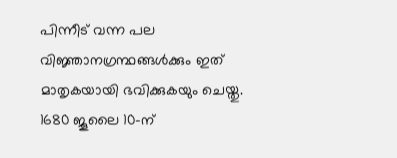പിന്നീട് വന്ന പല വിജ്ഞാനഗ്രന്ഥങ്ങൾക്കും ഇത് മാതൃകയായി ഭവിക്കുകയും ചെയ്തു. 1680 ജൂലൈ 10-ന്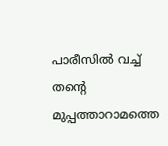പാരീസിൽ വച്ച് തന്റെ മുപ്പത്താറാമത്തെ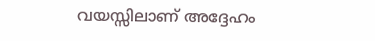വയസ്സിലാണ് അദ്ദേഹം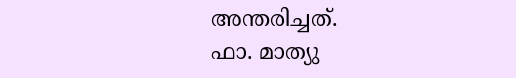അന്തരിച്ചത്.
ഫാ. മാത്യു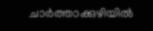ചാർത്താക്കുഴിയിൽ